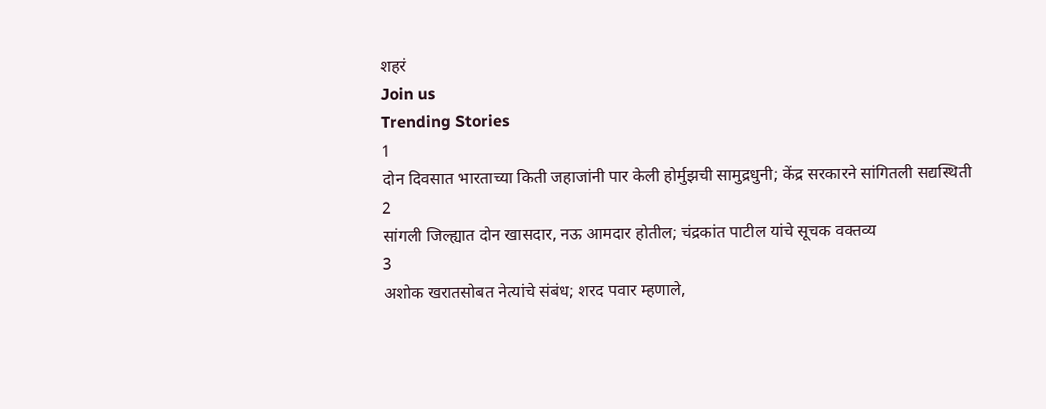शहरं
Join us
Trending Stories
1
दोन दिवसात भारताच्या किती जहाजांनी पार केली होर्मुझची सामुद्रधुनी; केंद्र सरकारने सांगितली सद्यस्थिती
2
सांगली जिल्ह्यात दोन खासदार, नऊ आमदार होतील; चंद्रकांत पाटील यांचे सूचक वक्तव्य
3
अशोक खरातसोबत नेत्यांचे संबंध; शरद पवार म्हणाले,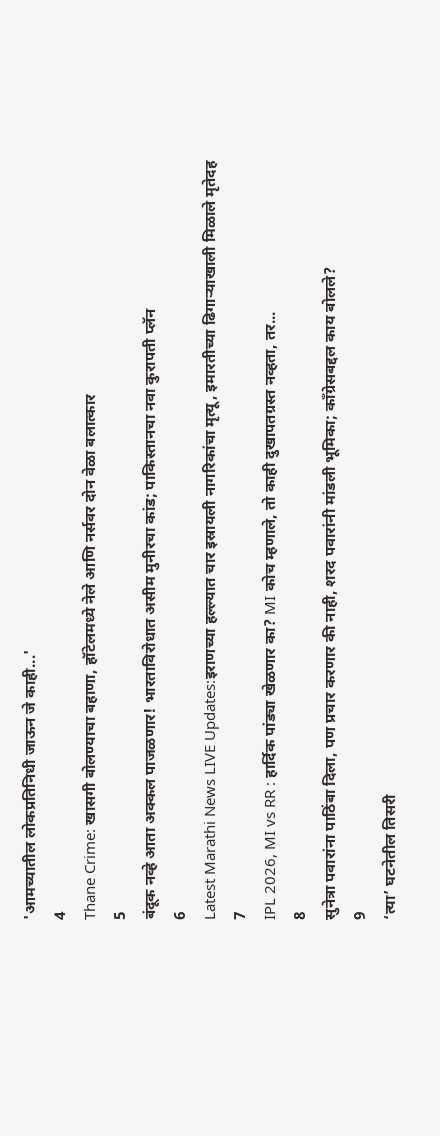'आमच्यातील लोकप्रतिनिधी जाऊन जे काही...'
4
Thane Crime: खासगी बोलण्याचा बहाणा, हॉटेलमध्ये नेले आणि नर्सवर दोन वेळा बलात्कार
5
बंदूक नव्हे आता अक्कल पाजळणार! भारताविरोधात असीम मुनीरचा कांड; पाकिस्तानचा नवा कुरापती प्लॅन
6
Latest Marathi News LIVE Updates:इराणच्या हल्ल्यात चार इस्रायली नागरिकांचा मृत्यू, इमारतीच्या ढिगाऱ्याखाली मिळाले मृतेदह
7
IPL 2026, MI vs RR : हार्दिक पांड्या खेळणार का? MI कोच म्हणाले, तो काही दुखापतग्रस्त नव्हता, तर...
8
सुनेत्रा पवारांना पाठिंबा दिला, पण प्रचार करणार की नाही, शरद पवारांनी मांडली भूमिका; काँग्रेसबद्दल काय बोलले?
9
‘त्या’ घटनेतील तिसरी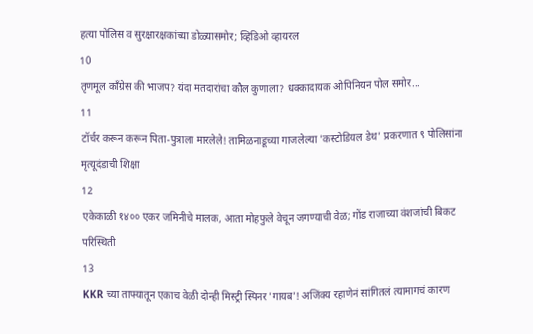हत्या पोलिस व सुरक्षारक्षकांच्या डोळ्यासमोर; व्हिडिओ व्हायरल
10
तृणमूल काँग्रेस की भाजप? यंदा मतदारांचा कौल कुणाला? धक्कादायक ओपिनियन पोल समोर...
11
टॉर्चर करून करून पिता-पुत्राला मारलेले! तामिळनाडूच्या गाजलेल्या 'कस्टोडियल डेथ' प्रकरणात ९ पोलिसांना मृत्यूदंडाची शिक्षा
12
एकेकाळी १४०० एकर जमिनीचे मालक, आता मोहफुले वेचून जगण्याची वेळ; गोंड राजाच्या वंशजांची बिकट परिस्थिती
13
KKR च्या ताफ्यातून एकाच वेळी दोन्ही मिस्ट्री स्पिनर 'गायब'! अजिंक्य रहाणेनं सांगितलं त्यामागचं कारण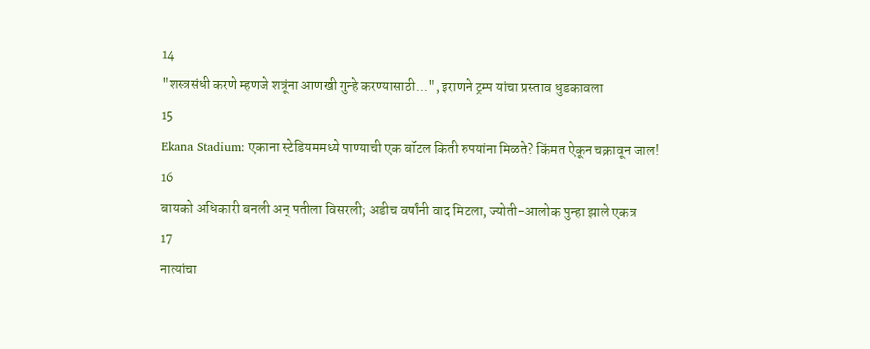14
"शस्त्रसंधी करणे म्हणजे शत्रूंना आणखी गुन्हे करण्यासाठी...", इराणने ट्रम्प यांचा प्रस्ताव धुडकावला
15
Ekana Stadium: एकाना स्टेडियममध्ये पाण्याची एक बॉटल किती रुपयांना मिळते? किंमत ऐकून चक्रावून जाल!
16
बायको अधिकारी बनली अन् पतीला विसरली; अडीच वर्षांनी वाद मिटला, ज्योती-आलोक पुन्हा झाले एकत्र
17
नात्यांचा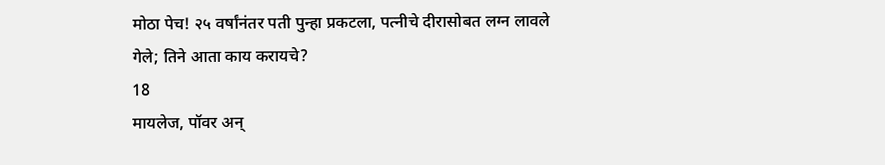मोठा पेच! २५ वर्षांनंतर पती पुन्हा प्रकटला, पत्नीचे दीरासोबत लग्न लावले गेले; तिने आता काय करायचे?
18
मायलेज, पॉवर अन्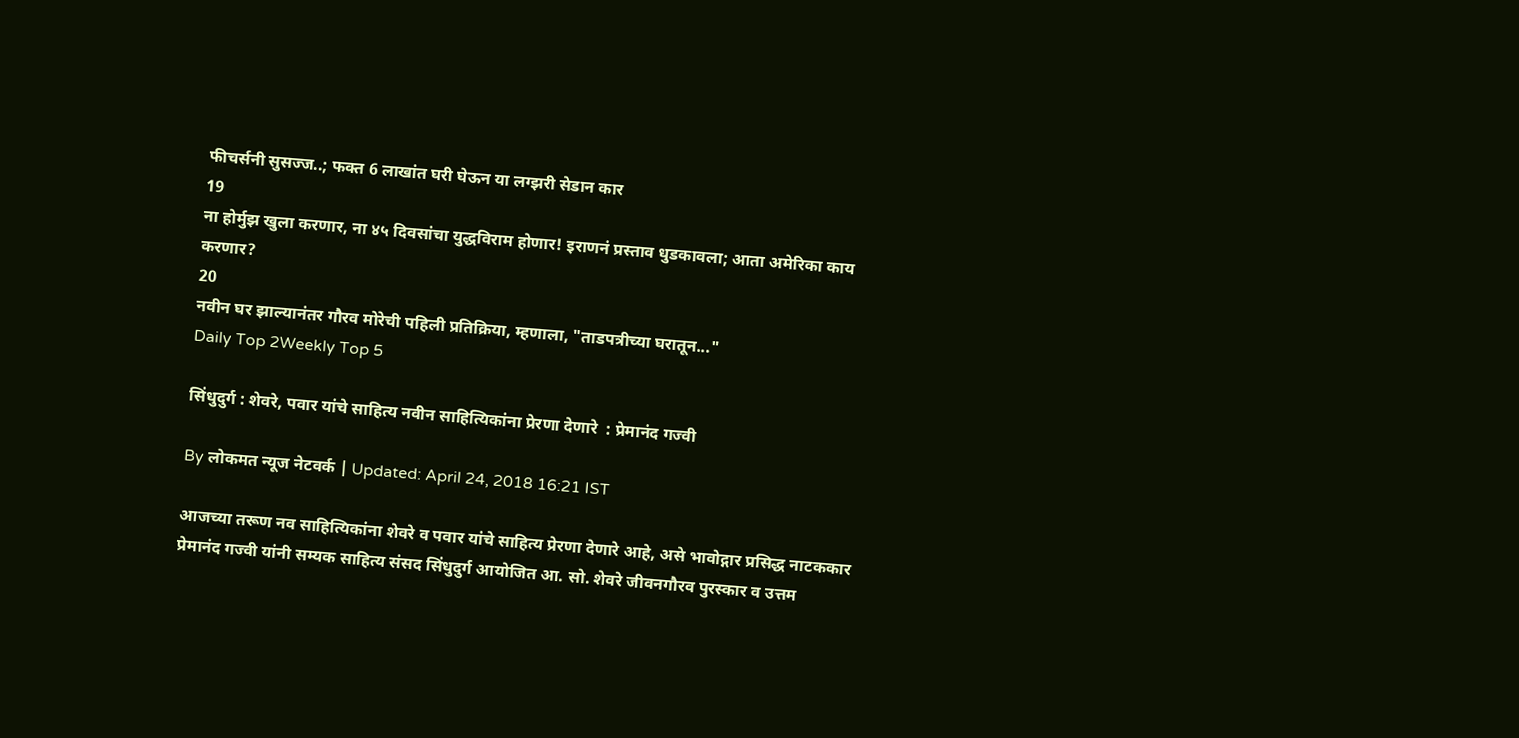फीचर्सनी सुसज्ज..; फक्त 6 लाखांत घरी घेऊन या लग्झरी सेडान कार
19
ना होर्मुझ खुला करणार, ना ४५ दिवसांचा युद्धविराम होणार! इराणनं प्रस्ताव धुडकावला; आता अमेरिका काय करणार?
20
नवीन घर झाल्यानंतर गौरव मोरेची पहिली प्रतिक्रिया, म्हणाला, "ताडपत्रीच्या घरातून..."
Daily Top 2Weekly Top 5

सिंधुदुर्ग : शेवरे, पवार यांचे साहित्य नवीन साहित्यिकांना प्रेरणा देणारे  : प्रेमानंद गज्वी

By लोकमत न्यूज नेटवर्क | Updated: April 24, 2018 16:21 IST

आजच्या तरूण नव साहित्यिकांना शेवरे व पवार यांचे साहित्य प्रेरणा देणारे आहे, असे भावोद्गार प्रसिद्ध नाटककार प्रेमानंद गज्वी यांनी सम्यक साहित्य संसद सिंधुदुर्ग आयोजित आ. सो. शेवरे जीवनगौरव पुरस्कार व उत्तम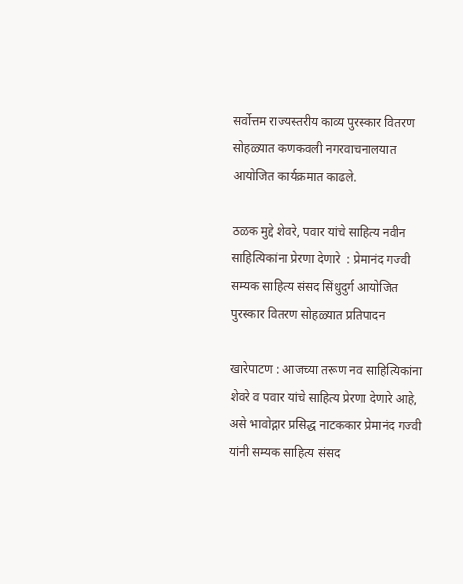सर्वोत्तम राज्यस्तरीय काव्य पुरस्कार वितरण सोहळ्यात कणकवली नगरवाचनालयात आयोजित कार्यक्रमात काढले.

ठळक मुद्दे शेवरे, पवार यांचे साहित्य नवीन साहित्यिकांना प्रेरणा देणारे  : प्रेमानंद गज्वी सम्यक साहित्य संसद सिंधुदुर्ग आयोजित पुरस्कार वितरण सोहळ्यात प्रतिपादन

खारेपाटण : आजच्या तरूण नव साहित्यिकांना शेवरे व पवार यांचे साहित्य प्रेरणा देणारे आहे, असे भावोद्गार प्रसिद्ध नाटककार प्रेमानंद गज्वी यांनी सम्यक साहित्य संसद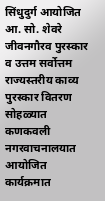सिंधुदुर्ग आयोजित आ. सो. शेवरे जीवनगौरव पुरस्कार व उत्तम सर्वोत्तम राज्यस्तरीय काव्य पुरस्कार वितरण सोहळ्यात कणकवली नगरवाचनालयात आयोजित कार्यक्रमात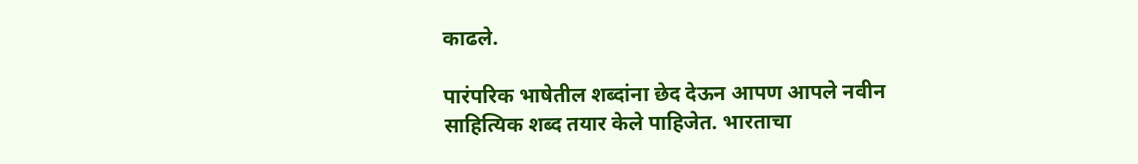काढले.

पारंपरिक भाषेतील शब्दांना छेद देऊन आपण आपले नवीन साहित्यिक शब्द तयार केले पाहिजेत. भारताचा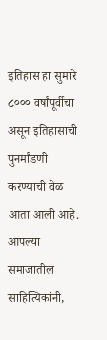इतिहास हा सुमारे ८००० वर्षांपूर्वीचा असून इतिहासाची पुनर्मांडणी करण्याची वेळ आता आली आहे. आपल्या समाजातील साहित्यिकांनी,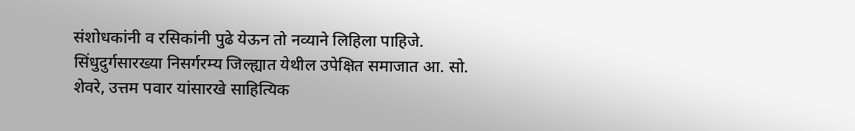संशोधकांनी व रसिकांनी पुढे येऊन तो नव्याने लिहिला पाहिजे. सिंधुदुर्गसारख्या निसर्गरम्य जिल्ह्यात येथील उपेक्षित समाजात आ. सो. शेवरे, उत्तम पवार यांसारखे साहित्यिक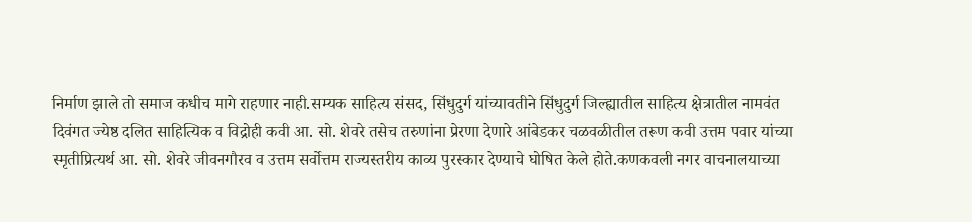निर्माण झाले तो समाज कधीच मागे राहणार नाही.सम्यक साहित्य संसद, सिंधुदुर्ग यांच्यावतीने सिंधुदुर्ग जिल्ह्यातील साहित्य क्षेत्रातील नामवंत दिवंगत ज्येष्ठ दलित साहित्यिक व विद्रोही कवी आ. सो. शेवरे तसेच तरुणांना प्रेरणा देणारे आंबेडकर चळवळीतील तरूण कवी उत्तम पवार यांच्या स्मृतीप्रित्यर्थ आ. सो. शेवरे जीवनगौरव व उत्तम सर्वोत्तम राज्यस्तरीय काव्य पुरस्कार देण्याचे घोषित केले होते.कणकवली नगर वाचनालयाच्या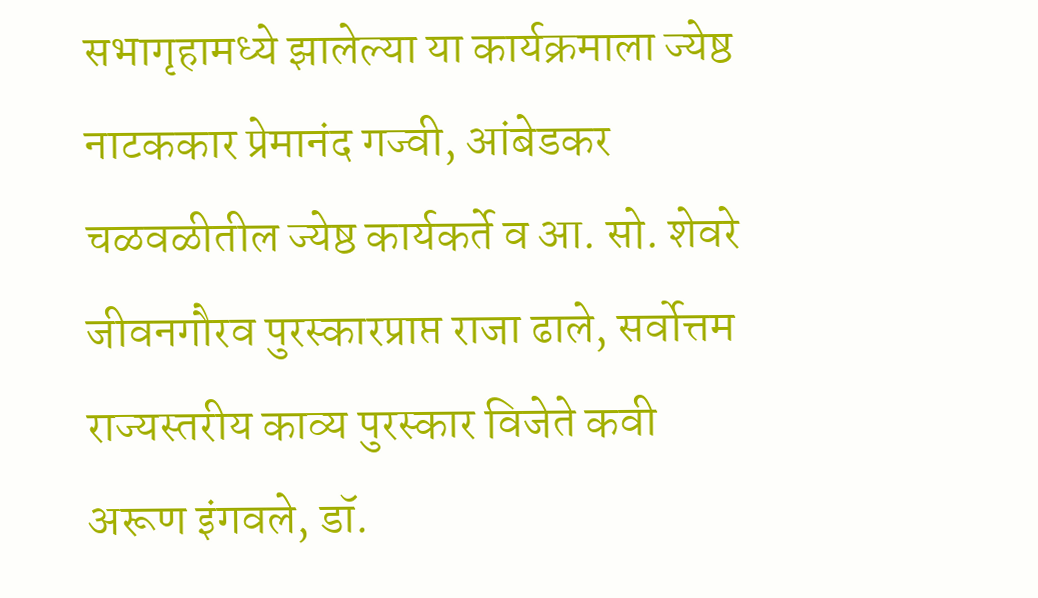सभागृहामध्ये झालेल्या या कार्यक्रमाला ज्येष्ठ नाटककार प्रेमानंद गज्वी, आंबेडकर चळवळीतील ज्येष्ठ कार्यकर्ते व आ. सो. शेवरे जीवनगौरव पुरस्कारप्राप्त राजा ढाले, सर्वोत्तम राज्यस्तरीय काव्य पुरस्कार विजेते कवी अरूण इंगवले, डॉ.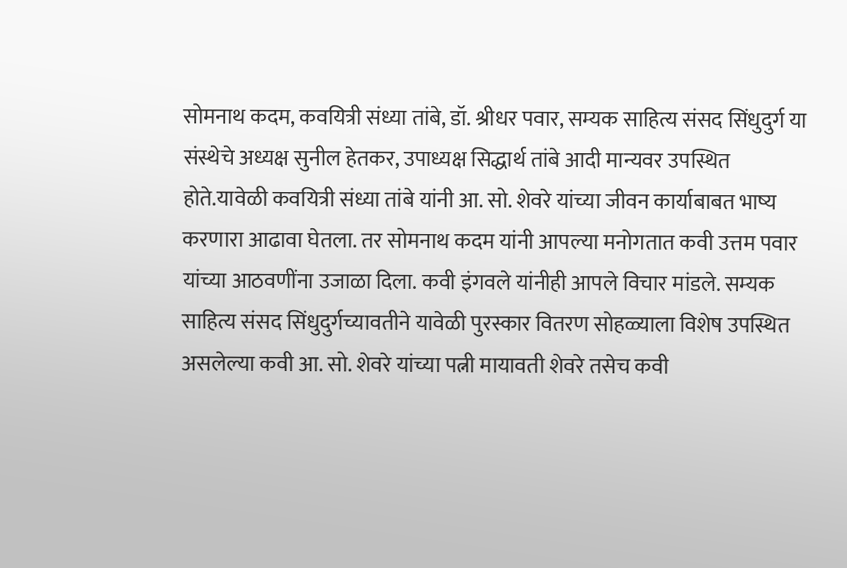सोमनाथ कदम, कवयित्री संध्या तांबे, डॉ. श्रीधर पवार, सम्यक साहित्य संसद सिंधुदुर्ग या संस्थेचे अध्यक्ष सुनील हेतकर, उपाध्यक्ष सिद्धार्थ तांबे आदी मान्यवर उपस्थित होते.यावेळी कवयित्री संध्या तांबे यांनी आ. सो. शेवरे यांच्या जीवन कार्याबाबत भाष्य करणारा आढावा घेतला. तर सोमनाथ कदम यांनी आपल्या मनोगतात कवी उत्तम पवार यांच्या आठवणींना उजाळा दिला. कवी इंगवले यांनीही आपले विचार मांडले. सम्यक साहित्य संसद सिंधुदुर्गच्यावतीने यावेळी पुरस्कार वितरण सोहळ्याला विशेष उपस्थित असलेल्या कवी आ. सो. शेवरे यांच्या पत्नी मायावती शेवरे तसेच कवी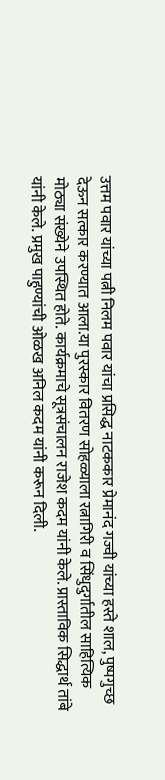उत्तम पवार यांच्या पत्नी निलम पवार यांचा प्रसिद्ध नाटककार प्रेमानंद गज्वी यांच्या हस्ते शाल, पुष्पगुच्छ देऊन सत्कार करण्यात आला.या पुरस्कार वितरण सोहळ्याला रत्नागिरी व सिंधुदुर्गातील साहित्यिक मोठ्या संख्येने उपस्थित होते. कार्यक्रमाचे सूत्रसंचालन राजेश कदम यांनी केले. प्रास्ताविक सिद्धार्थ तांबे यांनी केले. प्रमुख पाहुण्यांची ओळख अनिल कदम यांनी करून दिली.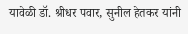यावेळी डॉ. श्रीधर पवार, सुनील हेतकर यांनी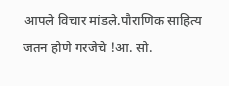आपले विचार मांडले.पौराणिक साहित्य जतन होणे गरजेचे !आ. सो.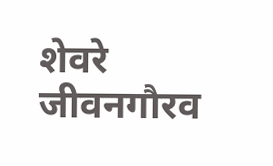शेवरे जीवनगौरव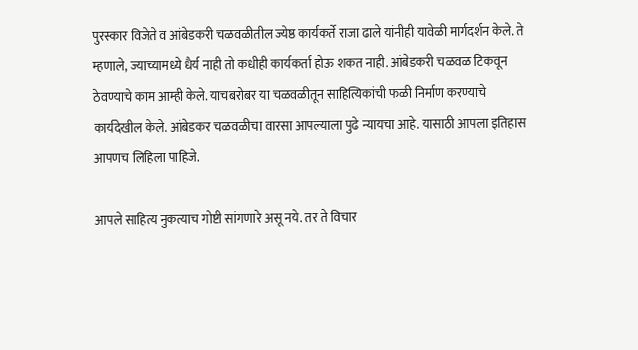पुरस्कार विजेते व आंबेडकरी चळवळीतील ज्येष्ठ कार्यकर्ते राजा ढाले यांनीही यावेळी मार्गदर्शन केले. ते म्हणाले, ज्याच्यामध्ये धैर्य नाही तो कधीही कार्यकर्ता होऊ शकत नाही. आंबेडकरी चळवळ टिकवून ठेवण्याचे काम आम्ही केले. याचबरोबर या चळवळीतून साहित्यिकांची फळी निर्माण करण्याचे कार्यदेखील केले. आंबेडकर चळवळीचा वारसा आपल्याला पुढे न्यायचा आहे. यासाठी आपला इतिहास आपणच लिहिला पाहिजे.

आपले साहित्य नुकत्याच गोष्टी सांगणारे असू नये. तर ते विचार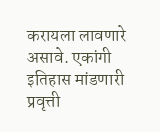करायला लावणारे असावे. एकांगी इतिहास मांडणारी प्रवृत्ती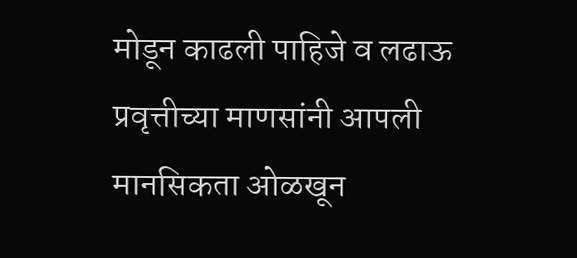मोडून काढली पाहिजे व लढाऊ प्रवृत्तीच्या माणसांनी आपली मानसिकता ओळखून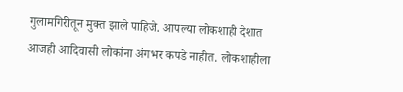गुलामगिरीतून मुक्त झाले पाहिजे. आपल्या लोकशाही देशात आजही आदिवासी लोकांना अंगभर कपडे नाहीत. लोकशाहीला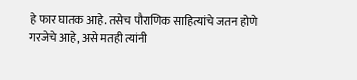हे फार घातक आहे. तसेच पौराणिक साहित्यांचे जतन होणे गरजेचे आहे, असे मतही त्यांनी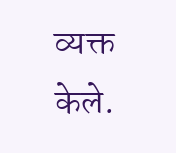व्यक्त केले.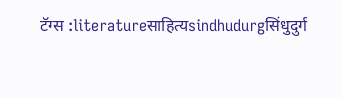टॅग्स :literatureसाहित्यsindhudurgसिंधुदुर्ग